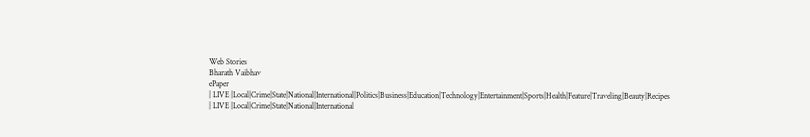Web Stories
Bharath Vaibhav
ePaper
| LIVE |Local|Crime|State|National|International|Politics|Business|Education|Technology|Entertainment|Sports|Health|Feature|Traveling|Beauty|Recipes
| LIVE |Local|Crime|State|National|International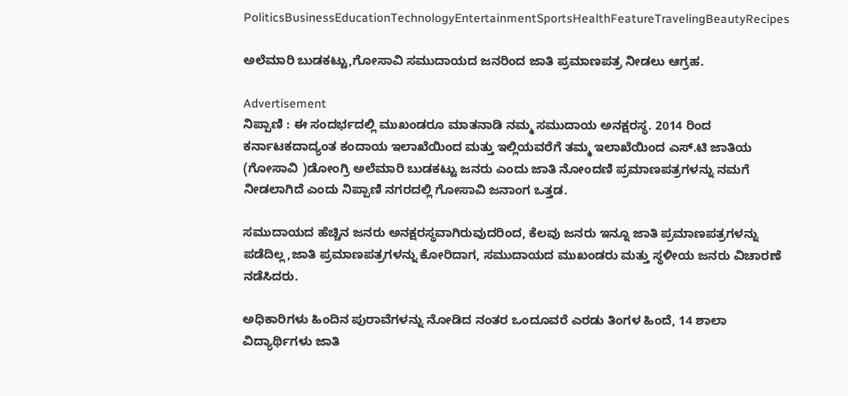PoliticsBusinessEducationTechnologyEntertainmentSportsHealthFeatureTravelingBeautyRecipes

ಅಲೆಮಾರಿ ಬುಡಕಟ್ಟು,ಗೋಸಾವಿ ಸಮುದಾಯದ ಜನರಿಂದ ಜಾತಿ ಪ್ರಮಾಣಪತ್ರ ನೀಡಲು ಆಗ್ರಹ.

Advertisement
ನಿಪ್ಪಾಣಿ : ಈ ಸಂದರ್ಭದಲ್ಲಿ ಮುಖಂಡರೂ ಮಾತನಾಡಿ ನಮ್ಮ ಸಮುದಾಯ ಅನಕ್ಷರಸ್ಥ. 2014 ರಿಂದ ಕರ್ನಾಟಕದಾದ್ಯಂತ ಕಂದಾಯ ಇಲಾಖೆಯಿಂದ ಮತ್ತು ಇಲ್ಲಿಯವರೆಗೆ ತಮ್ಮ ಇಲಾಖೆಯಿಂದ ಎಸ್‌.ಟಿ ಜಾತಿಯ (ಗೋಸಾವಿ )ಡೋಂಗ್ರಿ ಅಲೆಮಾರಿ ಬುಡಕಟ್ಟು ಜನರು ಎಂದು ಜಾತಿ ನೋಂದಣಿ ಪ್ರಮಾಣಪತ್ರಗಳನ್ನು ನಮಗೆ ನೀಡಲಾಗಿದೆ ಎಂದು ನಿಪ್ಪಾಣಿ ನಗರದಲ್ಲಿ ಗೋಸಾವಿ ಜನಾಂಗ ಒತ್ತಡ.

ಸಮುದಾಯದ ಹೆಚ್ಚಿನ ಜನರು ಅನಕ್ಷರಸ್ಥವಾಗಿರುವುದರಿಂದ, ಕೆಲವು ಜನರು ಇನ್ನೂ ಜಾತಿ ಪ್ರಮಾಣಪತ್ರಗಳನ್ನು ಪಡೆದಿಲ್ಲ,ಜಾತಿ ಪ್ರಮಾಣಪತ್ರಗಳನ್ನು ಕೋರಿದಾಗ, ಸಮುದಾಯದ ಮುಖಂಡರು ಮತ್ತು ಸ್ಥಳೀಯ ಜನರು ವಿಚಾರಣೆ ನಡೆಸಿದರು.

ಅಧಿಕಾರಿಗಳು ಹಿಂದಿನ ಪುರಾವೆಗಳನ್ನು ನೋಡಿದ ನಂತರ ಒಂದೂವರೆ ಎರಡು ತಿಂಗಳ ಹಿಂದೆ, 14 ಶಾಲಾ ವಿದ್ಯಾರ್ಥಿಗಳು ಜಾತಿ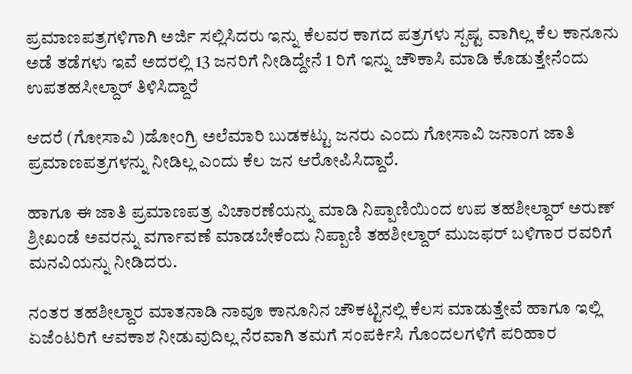ಪ್ರಮಾಣಪತ್ರಗಳಿಗಾಗಿ ಅರ್ಜಿ ಸಲ್ಲಿಸಿದರು ಇನ್ನು ಕೆಲವರ ಕಾಗದ ಪತ್ರಗಳು ಸ್ಪಷ್ಟ ವಾಗಿಲ್ಲ ಕೆಲ ಕಾನೂನು ಅಡೆ ತಡೆಗಳು ಇವೆ ಅದರಲ್ಲಿ 13 ಜನರಿಗೆ ನೀಡಿದ್ದೇನೆ 1 ರಿಗೆ ಇನ್ನು ಚೌಕಾಸಿ ಮಾಡಿ ಕೊಡುತ್ತೇನೆಂದು ಉಪತಹಸೀಲ್ದಾರ್ ತಿಳಿಸಿದ್ದಾರೆ

ಆದರೆ (ಗೋಸಾವಿ )ಡೋಂಗ್ರಿ ಅಲೆಮಾರಿ ಬುಡಕಟ್ಟು ಜನರು ಎಂದು ಗೋಸಾವಿ ಜನಾಂಗ ಜಾತಿ ಪ್ರಮಾಣಪತ್ರಗಳನ್ನು ನೀಡಿಲ್ಲ ಎಂದು ಕೆಲ ಜನ ಆರೋಪಿಸಿದ್ದಾರೆ.

ಹಾಗೂ ಈ ಜಾತಿ ಪ್ರಮಾಣಪತ್ರ ವಿಚಾರಣೆಯನ್ನು ಮಾಡಿ ನಿಪ್ಪಾಣಿಯಿಂದ ಉಪ ತಹಶೀಲ್ದಾರ್ ಅರುಣ್ ಶ್ರೀಖಂಡೆ ಅವರನ್ನು ವರ್ಗಾವಣೆ ಮಾಡಬೇಕೆಂದು ನಿಪ್ಪಾಣಿ ತಹಶೀಲ್ದಾರ್ ಮುಜಫರ್ ಬಳಿಗಾರ ರವರಿಗೆ ಮನವಿಯನ್ನು ನೀಡಿದರು.

ನಂತರ ತಹಶೀಲ್ದಾರ ಮಾತನಾಡಿ ನಾವೂ ಕಾನೂನಿನ ಚೌಕಟ್ಟಿನಲ್ಲಿ ಕೆಲಸ ಮಾಡುತ್ತೇವೆ ಹಾಗೂ ಇಲ್ಲಿ ಏಜೆಂಟರಿಗೆ ಆವಕಾಶ ನೀಡುವುದಿಲ್ಲ ನೆರವಾಗಿ ತಮಗೆ ಸಂಪರ್ಕಿಸಿ ಗೊಂದಲಗಳಿಗೆ ಪರಿಹಾರ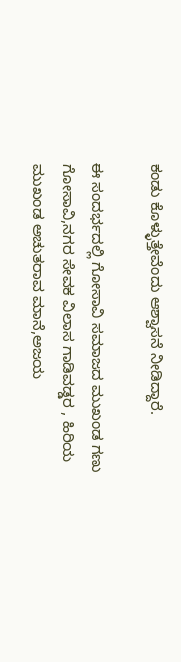ಕಂಡು ಕೊಳ್ಳುತ್ತೇವೆಂದು ಆಶ್ವಾಸನೆ ನೀಡಿದ್ದಾರೆ.

ಈ ಸಂದರ್ಭದಲ್ಲಿ ಗೋಸಾವಿ ಸಮಾಜದ ಮುಖಂಡ ಗಣು ಗೋಸಾವಿ,ನಗರ ಸೇವಕ ವಿಲಾಸ ಗಾಡಿವಡ್ಡರ , ಹಿರಿಯ ಮುಖಂಡ ಅಚುತರಾವ ಮಾನೆ,ಅಜಯ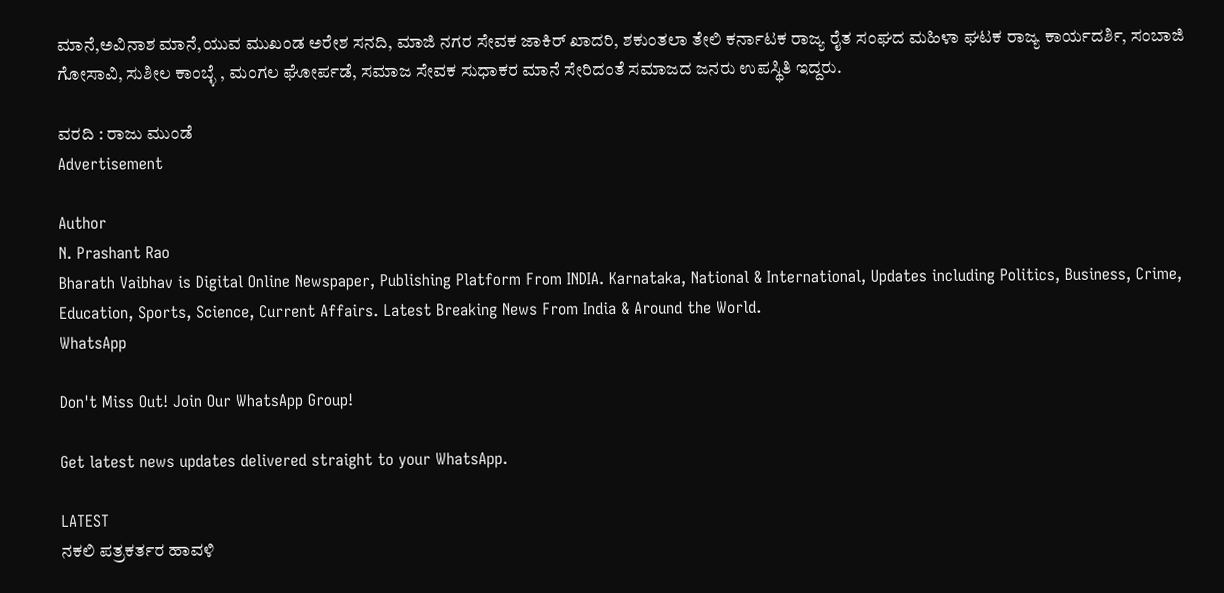ಮಾನೆ,ಅವಿನಾಶ ಮಾನೆ,ಯುವ ಮುಖಂಡ ಅರೇಶ ಸನದಿ, ಮಾಜಿ ನಗರ ಸೇವಕ ಜಾಕಿರ್ ಖಾದರಿ, ಶಕುಂತಲಾ ತೇಲಿ ಕರ್ನಾಟಕ ರಾಜ್ಯ ರೈತ ಸಂಘದ ಮಹಿಳಾ ಘಟಕ ರಾಜ್ಯ ಕಾರ್ಯದರ್ಶಿ, ಸಂಬಾಜಿ ಗೋಸಾವಿ, ಸುಶೀಲ ಕಾಂಬ್ಳೆ , ಮಂಗಲ ಘೋರ್ಪಡೆ, ಸಮಾಜ ಸೇವಕ ಸುಧಾಕರ ಮಾನೆ ಸೇರಿದಂತೆ ಸಮಾಜದ ಜನರು ಉಪಸ್ಥಿತಿ ಇದ್ದರು.

ವರದಿ : ರಾಜು ಮುಂಡೆ
Advertisement

Author
N. Prashant Rao
Bharath Vaibhav is Digital Online Newspaper, Publishing Platform From INDIA. Karnataka, National & International, Updates including Politics, Business, Crime, Education, Sports, Science, Current Affairs. Latest Breaking News From India & Around the World.
WhatsApp

Don't Miss Out! Join Our WhatsApp Group!

Get latest news updates delivered straight to your WhatsApp.

LATEST
ನಕಲಿ ಪತ್ರಕರ್ತರ ಹಾವಳಿ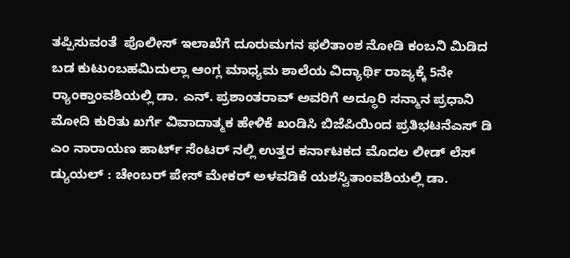ತಪ್ಪಿಸುವಂತೆ  ಪೊಲೀಸ್ ಇಲಾಖೆಗೆ ದೂರುಮಗನ ಫಲಿತಾಂಶ ನೋಡಿ ಕಂಬನಿ ಮಿಡಿದ ಬಡ ಕುಟುಂಬಹಮಿದುಲ್ಲಾ ಆಂಗ್ಲ ಮಾಧ್ಯಮ ಶಾಲೆಯ ವಿದ್ಯಾರ್ಥಿ ರಾಜ್ಯಕ್ಕೆ 5ನೇ ರ್‍ಯಾಂಕ್ತಾಂವಶಿಯಲ್ಲಿ ಡಾ. ಎನ್. ಪ್ರಶಾಂತರಾವ್ ಅವರಿಗೆ ಅದ್ಧೂರಿ ಸನ್ಮಾನ ಪ್ರಧಾನಿ ಮೋದಿ ಕುರಿತು ಖರ್ಗೆ ವಿವಾದಾತ್ಮಕ ಹೇಳಿಕೆ ಖಂಡಿಸಿ ಬಿಜೆಪಿಯಿಂದ ಪ್ರತಿಭಟನೆಎಸ್ ಡಿ ಎಂ ನಾರಾಯಣ ಹಾರ್ಟ್ ಸೆಂಟರ್ ನಲ್ಲಿ ಉತ್ತರ ಕರ್ನಾಟಕದ ಮೊದಲ ಲೀಡ್ ಲೆಸ್ ಡ್ಯುಯಲ್ : ಚೇಂಬರ್ ಪೇಸ್ ಮೇಕರ್ ಅಳವಡಿಕೆ ಯಶಸ್ವಿತಾಂವಶಿಯಲ್ಲಿ ಡಾ.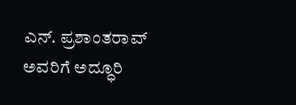ಎನ್. ಪ್ರಶಾಂತರಾವ್ ಅವರಿಗೆ ಅದ್ಧೂರಿ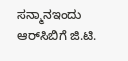ಸನ್ಮಾನಇಂದು ಆರ್‌ಸಿಬಿಗೆ ಜಿ.ಟಿ.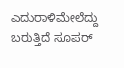ಎದುರಾಳಿಮೇಲೆದ್ದು ಬರುತ್ತಿದೆ ಸೂಪರ್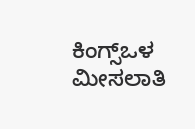ಕಿಂಗ್ಸ್ಒಳ ಮೀಸಲಾತಿ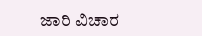ಜಾರಿ ವಿಚಾರ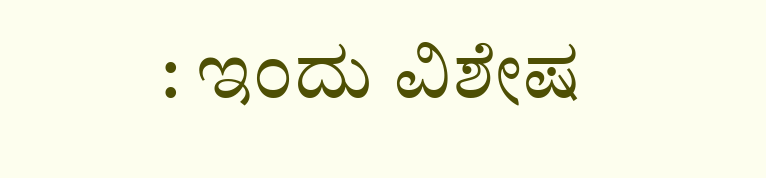: ಇಂದು ವಿಶೇಷ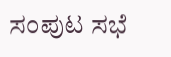ಸಂಪುಟ ಸಭೆ